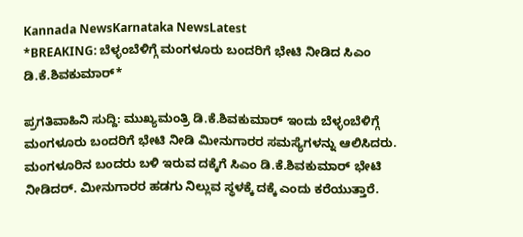Kannada NewsKarnataka NewsLatest
*BREAKING: ಬೆಳ್ಳಂಬೆಳಿಗ್ಗೆ ಮಂಗಳೂರು ಬಂದರಿಗೆ ಭೇಟಿ ನೀಡಿದ ಸಿಎಂ ಡಿ.ಕೆ.ಶಿವಕುಮಾರ್*

ಪ್ರಗತಿವಾಹಿನಿ ಸುದ್ದಿ: ಮುಖ್ಯಮಂತ್ರಿ ಡಿ.ಕೆ.ಶಿವಕುಮಾರ್ ಇಂದು ಬೆಳ್ಳಂಬೆಳಿಗ್ಗೆ ಮಂಗಳೂರು ಬಂದರಿಗೆ ಭೇಟಿ ನೀಡಿ ಮೀನುಗಾರರ ಸಮಸ್ಯೆಗಳನ್ನು ಆಲಿಸಿದರು.
ಮಂಗಳೂರಿನ ಬಂದರು ಬಳಿ ಇರುವ ದಕ್ಕೆಗೆ ಸಿಎಂ ಡಿ.ಕೆ.ಶಿವಕುಮಾರ್ ಭೇಟಿ ನೀಡಿದರ್. ಮೀನುಗಾರರ ಹಡಗು ನಿಲ್ಲುವ ಸ್ಥಳಕ್ಕೆ ದಕ್ಕೆ ಎಂದು ಕರೆಯುತ್ತಾರೆ.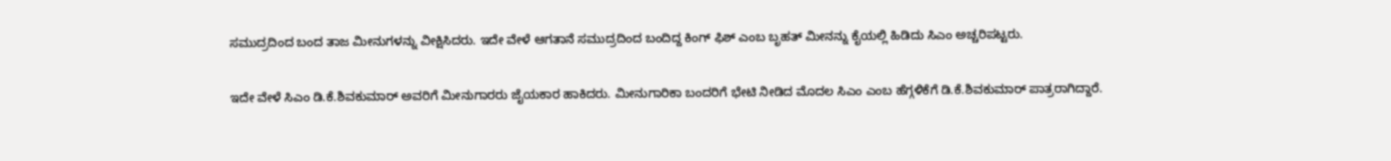ಸಮುದ್ರದಿಂದ ಬಂದ ತಾಜ ಮೀನುಗಳನ್ನು ವೀಕ್ಷಿಸಿದರು. ಇದೇ ವೇಳೆ ಆಗತಾನೆ ಸಮುದ್ರದಿಂದ ಬಂದಿದ್ದ ಕಿಂಗ್ ಫಿಶ್ ಎಂಬ ಬೃಹತ್ ಮೀನನ್ನು ಕೈಯಲ್ಲಿ ಹಿಡಿದು ಸಿಎಂ ಅಚ್ಚರಿಪಟ್ಟರು.

ಇದೇ ವೇಳೆ ಸಿಎಂ ಡಿ.ಕೆ.ಶಿವಕುಮಾರ್ ಅವರಿಗೆ ಮೀನುಗಾರರು ಜೈಯಕಾರ ಹಾಕಿದರು. ಮೀನುಗಾರಿಕಾ ಬಂದರಿಗೆ ಭೇಟಿ ನೀಡಿದ ಮೊದಲ ಸಿಎಂ ಎಂಬ ಹೆಗ್ಗಳಿಕೆಗೆ ಡಿ.ಕೆ.ಶಿವಕುಮಾರ್ ಪಾತ್ರರಾಗಿದ್ದಾರೆ.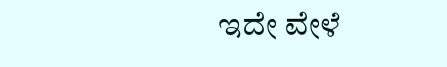ಇದೇ ವೇಳೆ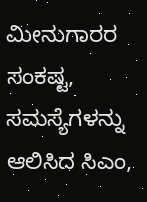ಮೀನುಗಾರರ ಸಂಕಷ್ಟ, ಸಮಸ್ಯೆಗಳನ್ನು ಆಲಿಸಿದ ಸಿಎಂ,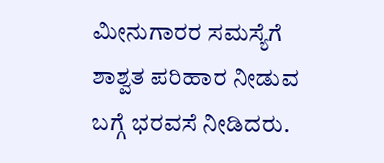ಮೀನುಗಾರರ ಸಮಸ್ಯೆಗೆ ಶಾಶ್ವತ ಪರಿಹಾರ ನೀಡುವ ಬಗ್ಗೆ ಭರವಸೆ ನೀಡಿದರು.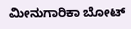ಮೀನುಗಾರಿಕಾ ಬೋಟ್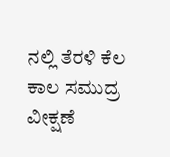ನಲ್ಲಿ ತೆರಳಿ ಕೆಲ ಕಾಲ ಸಮುದ್ರ ವೀಕ್ಷಣೆ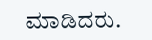ಮಾಡಿದರು.